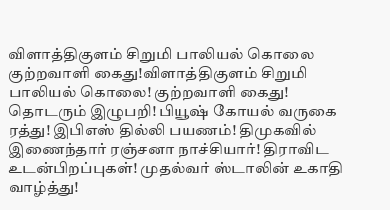விளாத்திகுளம் சிறுமி பாலியல் கொலை குற்றவாளி கைது!விளாத்திகுளம் சிறுமி பாலியல் கொலை! குற்றவாளி கைது! தொடரும் இழுபறி! பியூஷ் கோயல் வருகை ரத்து! இபிஎஸ் தில்லி பயணம்! திமுகவில் இணைந்தார் ரஞ்சனா நாச்சியார்! திராவிட உடன்பிறப்புகள்! முதல்வர் ஸ்டாலின் உகாதி வாழ்த்து!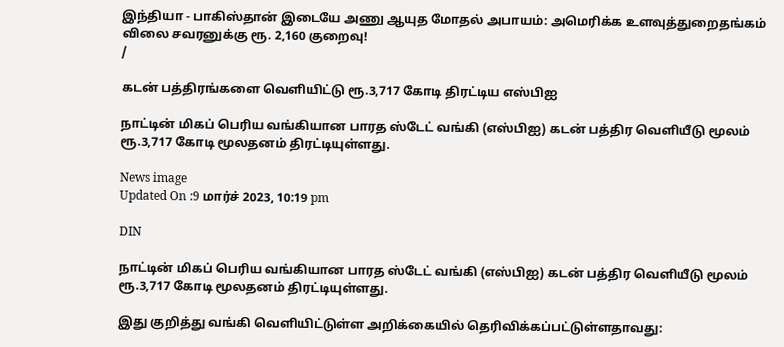இந்தியா - பாகிஸ்தான் இடையே அணு ஆயுத மோதல் அபாயம்: அமெரிக்க உளவுத்துறைதங்கம் விலை சவரனுக்கு ரூ. 2,160 குறைவு!
/

கடன் பத்திரங்களை வெளியிட்டு ரூ.3,717 கோடி திரட்டிய எஸ்பிஐ

நாட்டின் மிகப் பெரிய வங்கியான பாரத ஸ்டேட் வங்கி (எஸ்பிஐ) கடன் பத்திர வெளியீடு மூலம் ரூ.3,717 கோடி மூலதனம் திரட்டியுள்ளது.

News image
Updated On :9 மார்ச் 2023, 10:19 pm

DIN

நாட்டின் மிகப் பெரிய வங்கியான பாரத ஸ்டேட் வங்கி (எஸ்பிஐ) கடன் பத்திர வெளியீடு மூலம் ரூ.3,717 கோடி மூலதனம் திரட்டியுள்ளது.

இது குறித்து வங்கி வெளியிட்டுள்ள அறிக்கையில் தெரிவிக்கப்பட்டுள்ளதாவது: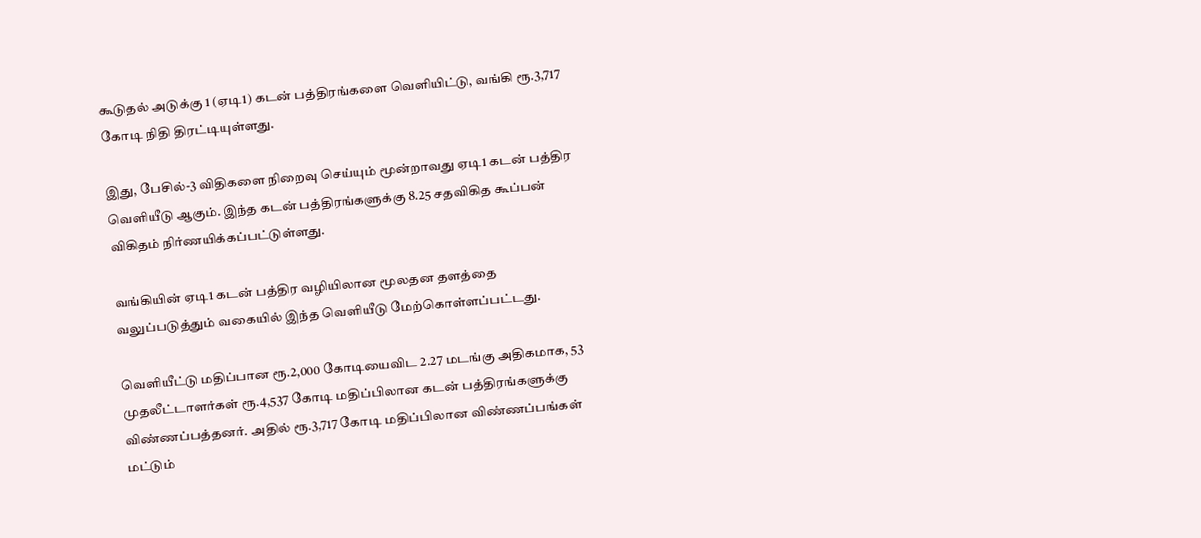கூடுதல் அடுக்கு 1 (ஏடி1) கடன் பத்திரங்களை வெளியிட்டு, வங்கி ரூ.3,717 கோடி நிதி திரட்டியுள்ளது.

இது, பேசில்-3 விதிகளை நிறைவு செய்யும் மூன்றாவது ஏடி1 கடன் பத்திர வெளியீடு ஆகும். இந்த கடன் பத்திரங்களுக்கு 8.25 சதவிகித கூப்பன் விகிதம் நிர்ணயிக்கப்பட்டுள்ளது.

வங்கியின் ஏடி1 கடன் பத்திர வழியிலான மூலதன தளத்தை வலுப்படுத்தும் வகையில் இந்த வெளியீடு மேற்கொள்ளப்பட்டது.

வெளியீட்டு மதிப்பான ரூ.2,000 கோடியைவிட 2.27 மடங்கு அதிகமாக, 53 முதலீட்டாளர்கள் ரூ.4,537 கோடி மதிப்பிலான கடன் பத்திரங்களுக்கு விண்ணப்பத்தனர். அதில் ரூ.3,717 கோடி மதிப்பிலான விண்ணப்பங்கள் மட்டும்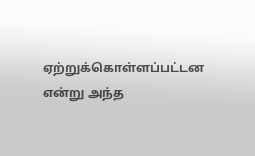ஏற்றுக்கொள்ளப்பட்டன என்று அந்த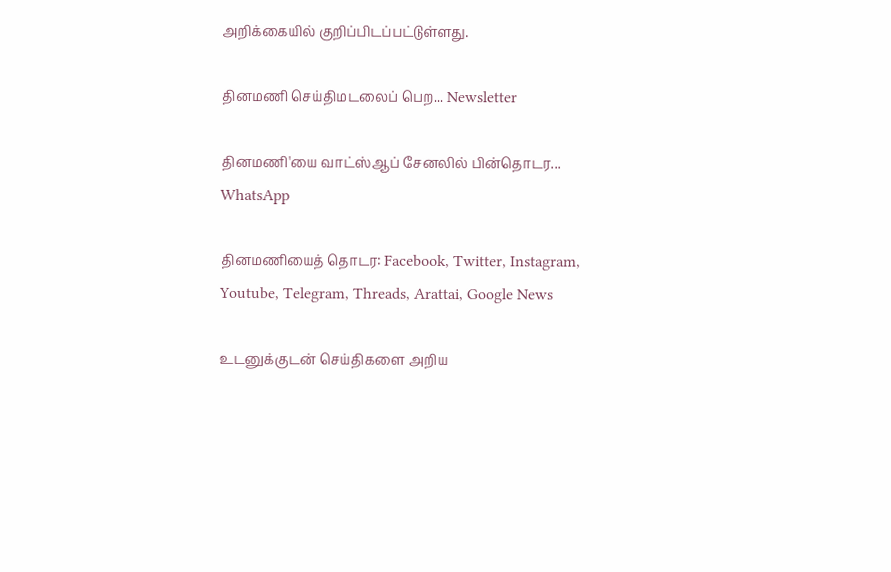அறிக்கையில் குறிப்பிடப்பட்டுள்ளது.

தினமணி செய்திமடலைப் பெற... Newsletter

தினமணி'யை வாட்ஸ்ஆப் சேனலில் பின்தொடர... WhatsApp

தினமணியைத் தொடர: Facebook, Twitter, Instagram, Youtube, Telegram, Threads, Arattai, Google News

உடனுக்குடன் செய்திகளை அறிய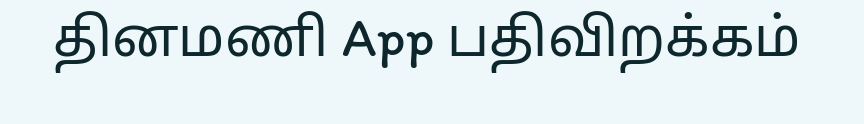தினமணி App பதிவிறக்கம்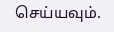செய்யவும்.